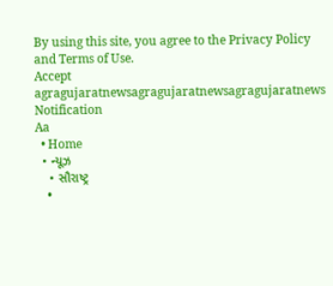By using this site, you agree to the Privacy Policy and Terms of Use.
Accept
agragujaratnewsagragujaratnewsagragujaratnews
Notification
Aa
  • Home
  • ન્યૂઝ
    • સૌરાષ્ટ્ર
    •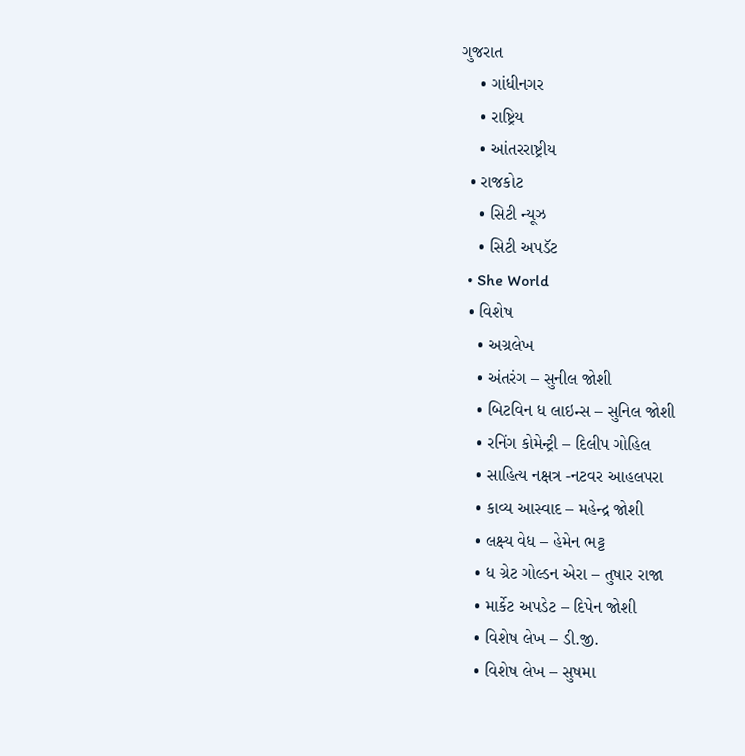ગુજરાત
    • ગાંધીનગર
    • રાષ્ટ્રિય
    • આંતરરાષ્ટ્રીય
  • રાજકોટ
    • સિટી ન્યૂઝ
    • સિટી અપડૅટ
  • She World
  • વિશેષ
    • અગ્રલેખ
    • અંતરંગ – સુનીલ જોશી
    • બિટવિન ધ લાઇન્સ – સુનિલ જોશી
    • રનિંગ કોમેન્ટ્રી – દિલીપ ગોહિલ
    • સાહિત્ય નક્ષત્ર -નટવર આહલપરા
    • કાવ્ય આસ્વાદ – મહેન્દ્ર જોશી
    • લક્ષ્ય વેધ – હેમેન ભટ્ટ
    • ધ ગ્રેટ ગોલ્ડન એરા – તુષાર રાજા
    • માર્કેટ અપડેટ – દિપેન જોશી
    • વિશેષ લેખ – ડી.જી.
    • વિશેષ લેખ – સુષમા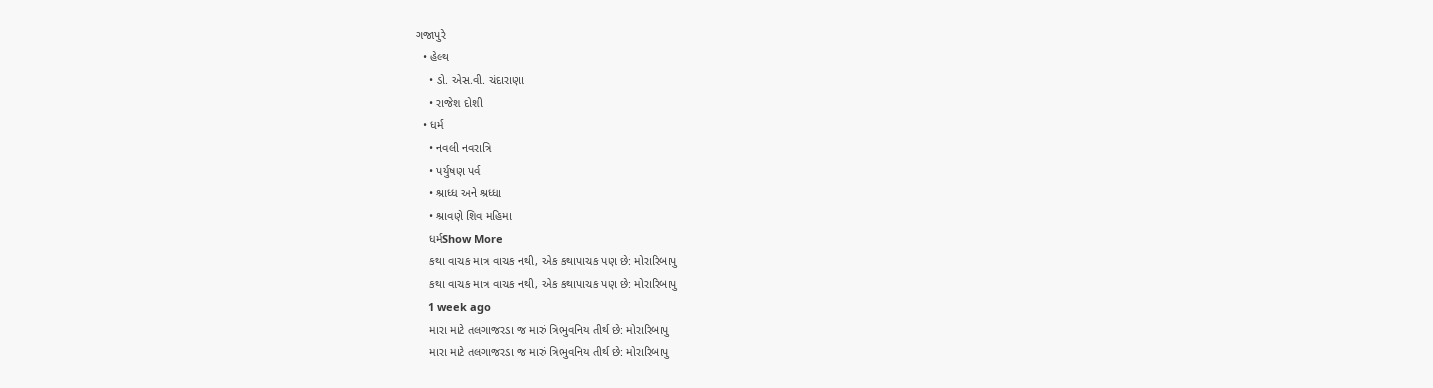ગજાપુરે
  • હેલ્થ
    • ડો. એસ.વી. ચંદારાણા
    • રાજેશ દોશી
  • ધર્મ
    • નવલી નવરાત્રિ
    • પર્યુષણ પર્વ
    • શ્રાધ્ધ અને શ્રધ્ધા
    • શ્રાવણે શિવ મહિમા
    ધર્મShow More
    કથા વાચક માત્ર વાચક નથી, એક કથાપાચક પણ છે: મોરારિબાપુ
    કથા વાચક માત્ર વાચક નથી, એક કથાપાચક પણ છે: મોરારિબાપુ
    1 week ago
    મારા માટે તલગાજરડા જ મારું ત્રિભુવનિય તીર્થ છે: મોરારિબાપુ
    મારા માટે તલગાજરડા જ મારું ત્રિભુવનિય તીર્થ છે: મોરારિબાપુ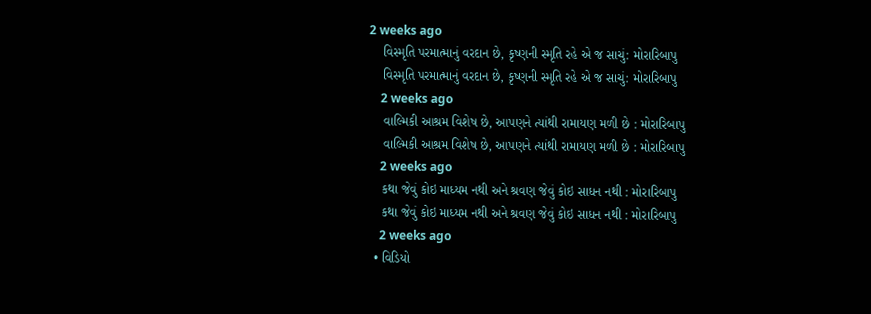2 weeks ago
    વિસ્મૃતિ પરમાત્માનું વરદાન છે, કૃષ્ણની સ્મૃતિ રહે એ જ સાચું: મોરારિબાપુ
    વિસ્મૃતિ પરમાત્માનું વરદાન છે, કૃષ્ણની સ્મૃતિ રહે એ જ સાચું: મોરારિબાપુ
    2 weeks ago
    વાલ્મિકી આશ્રમ વિશેષ છે, આપણને ત્યાંથી રામાયણ મળી છે : મોરારિબાપુ
    વાલ્મિકી આશ્રમ વિશેષ છે, આપણને ત્યાંથી રામાયણ મળી છે : મોરારિબાપુ
    2 weeks ago
    કથા જેવું કોઇ માધ્યમ નથી અને શ્રવણ જેવું કોઇ સાધન નથી : મોરારિબાપુ
    કથા જેવું કોઇ માધ્યમ નથી અને શ્રવણ જેવું કોઇ સાધન નથી : મોરારિબાપુ
    2 weeks ago
  • વિડિયો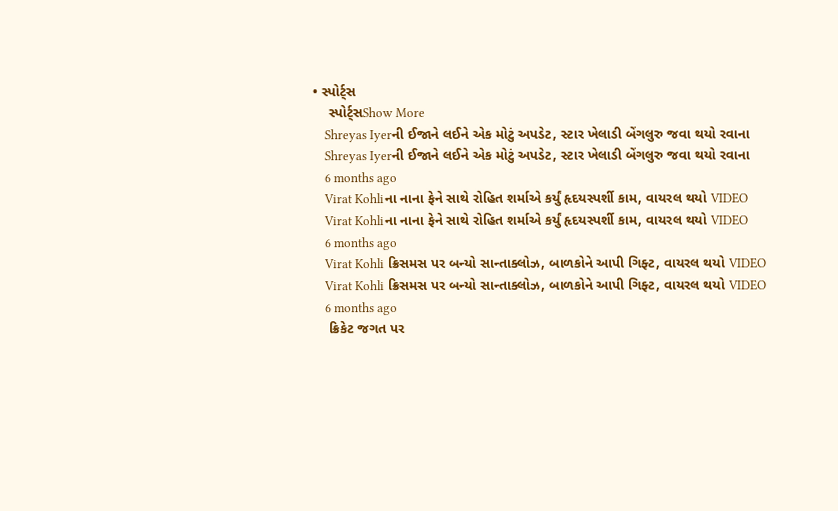• સ્પોર્ટ્સ
    સ્પોર્ટ્સShow More
    Shreyas Iyerની ઈજાને લઈને એક મોટું અપડેટ, સ્ટાર ખેલાડી બેંગલુરુ જવા થયો રવાના
    Shreyas Iyerની ઈજાને લઈને એક મોટું અપડેટ, સ્ટાર ખેલાડી બેંગલુરુ જવા થયો રવાના
    6 months ago
    Virat Kohliના નાના ફેને સાથે રોહિત શર્માએ કર્યું હૃદયસ્પર્શી કામ, વાયરલ થયો VIDEO
    Virat Kohliના નાના ફેને સાથે રોહિત શર્માએ કર્યું હૃદયસ્પર્શી કામ, વાયરલ થયો VIDEO
    6 months ago
    Virat Kohli ક્રિસમસ પર બન્યો સાન્તાક્લોઝ, બાળકોને આપી ગિફ્ટ, વાયરલ થયો VIDEO
    Virat Kohli ક્રિસમસ પર બન્યો સાન્તાક્લોઝ, બાળકોને આપી ગિફ્ટ, વાયરલ થયો VIDEO
    6 months ago
    ક્રિકેટ જગત પર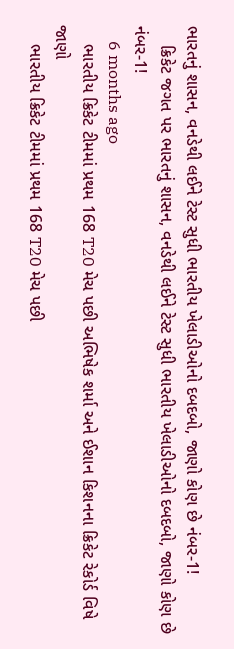ભારતનું શાસન, વનડેથી લઈને ટેસ્ટ સુધી ભારતીય ખેલાડીઓનો દબદબો, જાણો કોણ છે નંબર-1!
    ક્રિકેટ જગત પર ભારતનું શાસન, વનડેથી લઈને ટેસ્ટ સુધી ભારતીય ખેલાડીઓનો દબદબો, જાણો કોણ છે નંબર-1!
    6 months ago
    ભારતીય ક્રિકેટ ટીમમાં પ્રથમ 168 T20 મેચ પછી અભિષેક શર્મા અને ઈશાન કિશનના ક્રિકેટ રેકોર્ડ વિષે જાણો
    ભારતીય ક્રિકેટ ટીમમાં પ્રથમ 168 T20 મેચ પછી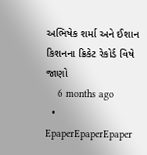અભિષેક શર્મા અને ઈશાન કિશનના ક્રિકેટ રેકોર્ડ વિષે જાણો
    6 months ago
  • EpaperEpaperEpaper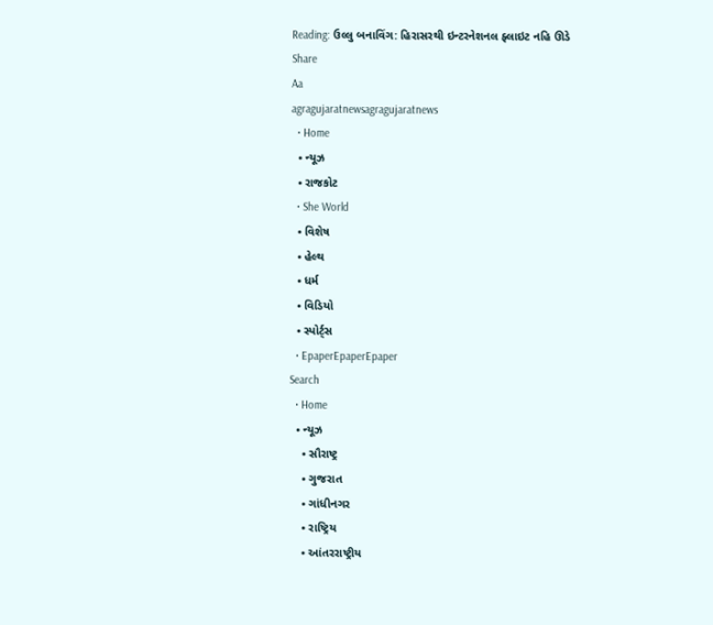Reading: ઉલ્લુ બનાવિંગ: હિરાસરથી ઇન્ટરનેશનલ ફ્લાઇટ નહિ ઊડે
Share
Aa
agragujaratnewsagragujaratnews
  • Home
  • ન્યૂઝ
  • રાજકોટ
  • She World
  • વિશેષ
  • હેલ્થ
  • ધર્મ
  • વિડિયો
  • સ્પોર્ટ્સ
  • EpaperEpaperEpaper
Search
  • Home
  • ન્યૂઝ
    • સૌરાષ્ટ્ર
    • ગુજરાત
    • ગાંધીનગર
    • રાષ્ટ્રિય
    • આંતરરાષ્ટ્રીય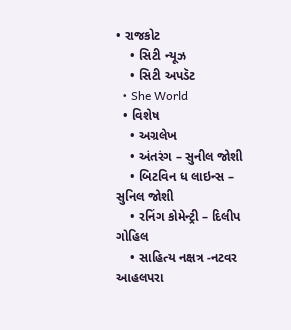• રાજકોટ
    • સિટી ન્યૂઝ
    • સિટી અપડૅટ
  • She World
  • વિશેષ
    • અગ્રલેખ
    • અંતરંગ – સુનીલ જોશી
    • બિટવિન ધ લાઇન્સ – સુનિલ જોશી
    • રનિંગ કોમેન્ટ્રી – દિલીપ ગોહિલ
    • સાહિત્ય નક્ષત્ર -નટવર આહલપરા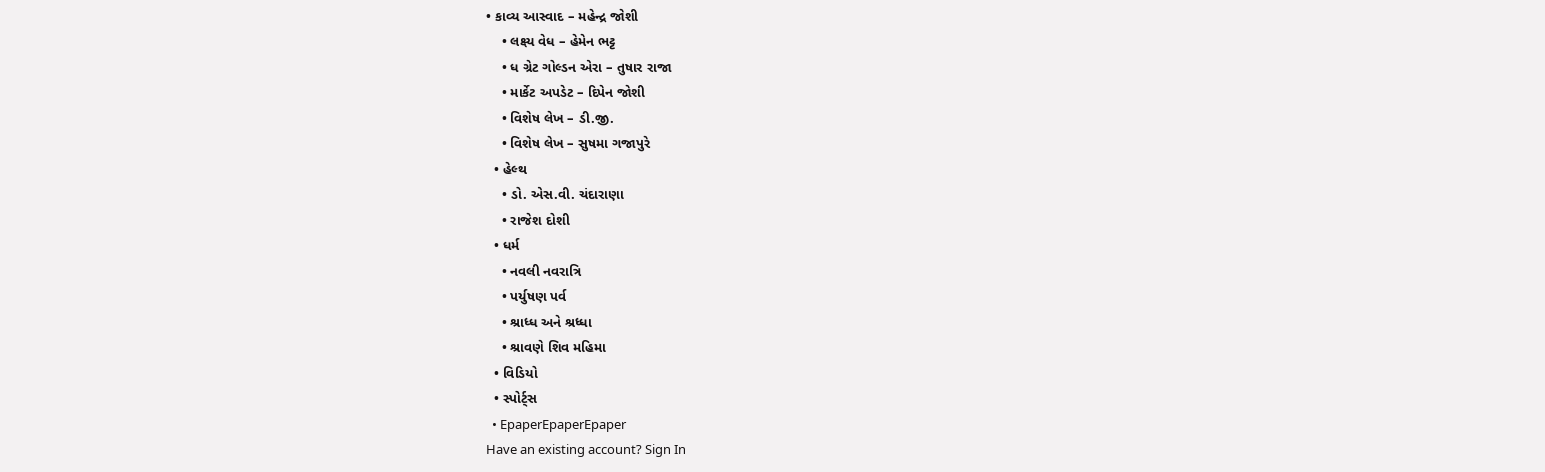• કાવ્ય આસ્વાદ – મહેન્દ્ર જોશી
    • લક્ષ્ય વેધ – હેમેન ભટ્ટ
    • ધ ગ્રેટ ગોલ્ડન એરા – તુષાર રાજા
    • માર્કેટ અપડેટ – દિપેન જોશી
    • વિશેષ લેખ – ડી.જી.
    • વિશેષ લેખ – સુષમા ગજાપુરે
  • હેલ્થ
    • ડો. એસ.વી. ચંદારાણા
    • રાજેશ દોશી
  • ધર્મ
    • નવલી નવરાત્રિ
    • પર્યુષણ પર્વ
    • શ્રાધ્ધ અને શ્રધ્ધા
    • શ્રાવણે શિવ મહિમા
  • વિડિયો
  • સ્પોર્ટ્સ
  • EpaperEpaperEpaper
Have an existing account? Sign In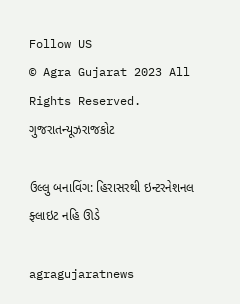Follow US
© Agra Gujarat 2023 All Rights Reserved.
ગુજરાતન્યૂઝરાજકોટ

ઉલ્લુ બનાવિંગ: હિરાસરથી ઇન્ટરનેશનલ ફ્લાઇટ નહિ ઊડે

agragujaratnews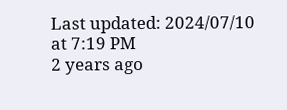Last updated: 2024/07/10 at 7:19 PM
2 years ago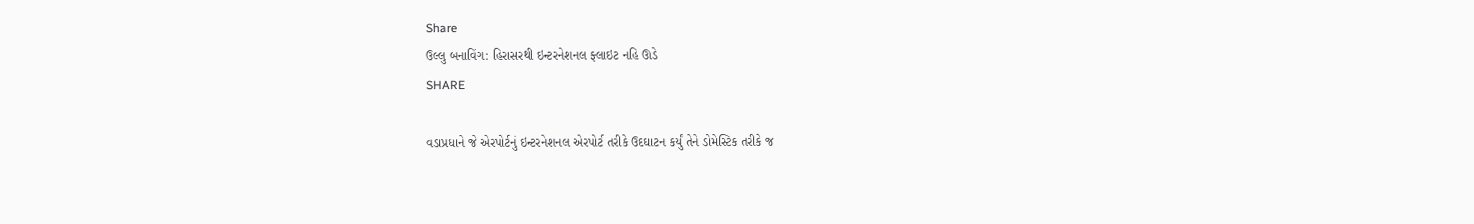Share
ઉલ્લુ બનાવિંગ: હિરાસરથી ઇન્ટરનેશનલ ફ્લાઇટ નહિ ઊડે
SHARE

વડાપ્રધાને જે એરપોર્ટનું ઇન્ટરનેશનલ એરપોર્ટ તરીકે ઉદઘાટન કર્યું તેને ડોમેસ્ટિક તરીકે જ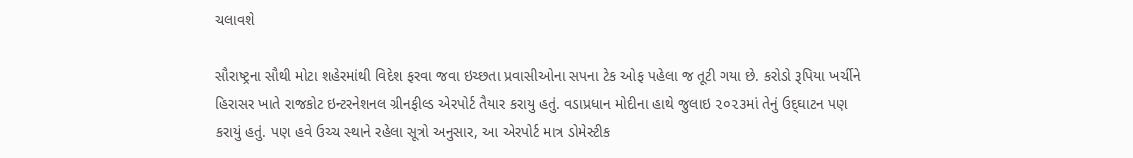ચલાવશે

સૌરાષ્‍ટ્રના સૌથી મોટા શહેરમાંથી વિદેશ ફરવા જવા ઇચ્‍છતા પ્રવાસીઓના સપના ટેક ઓફ પહેલા જ તૂટી ગયા છે. કરોડો રૂપિયા ખર્ચીને હિરાસર ખાતે રાજકોટ ઇન્‍ટરનેશનલ ગ્રીનફીલ્‍ડ એરપોર્ટ તૈયાર કરાયુ હતું. વડાપ્રધાન મોદીના હાથે જુલાઇ ૨૦૨૩માં તેનું ઉદ્‌ઘાટન પણ કરાયું હતું. પણ હવે ઉચ્‍ચ સ્‍થાને રહેલા સૂત્રો અનુસાર, આ એરપોર્ટ માત્ર ડોમેસ્‍ટીક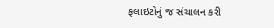ફલાઇટોનું જ સંચાલન કરી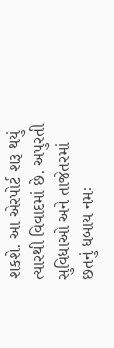શકશે. આ એરપોર્ટ શરૂ થયું ત્‍યારથી વિવાદમાં છે. અપુરતી સુવિધાઓ અને તાજેતરમાં છતનું ધબાય નમઃ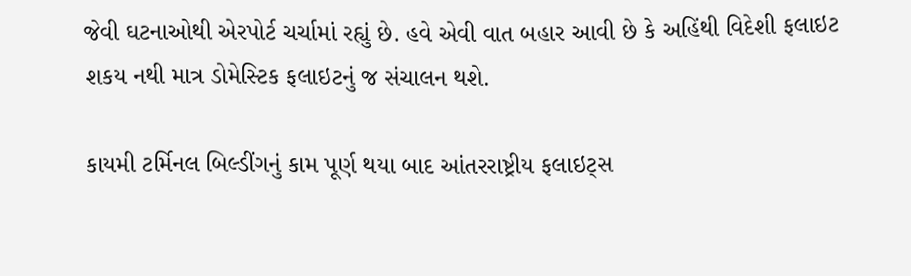જેવી ઘટનાઓથી એરપોર્ટ ચર્ચામાં રહ્યું છે. હવે એવી વાત બહાર આવી છે કે અહિંથી વિદેશી ફલાઇટ શકય નથી માત્ર ડોમેસ્‍ટિક ફલાઇટનું જ સંચાલન થશે.

કાયમી ટર્મિનલ બિલ્‍ડીંગનું કામ પૂર્ણ થયા બાદ આંતરરાષ્ટ્રીય ફલાઇટ્‍સ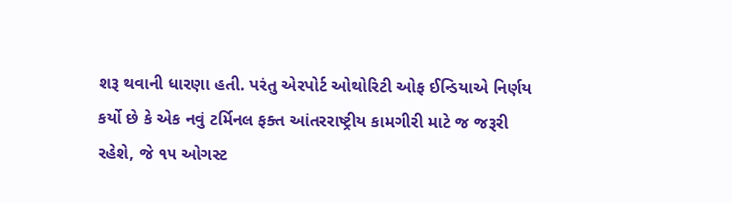શરૂ થવાની ધારણા હતી. પરંતુ એરપોર્ટ ઓથોરિટી ઓફ ઈન્‍ડિયાએ નિર્ણય કર્યો છે કે એક નવું ટર્મિનલ ફક્‍ત આંતરરાષ્ટ્રીય કામગીરી માટે જ જરૂરી રહેશે, જે ૧૫ ઓગસ્‍ટ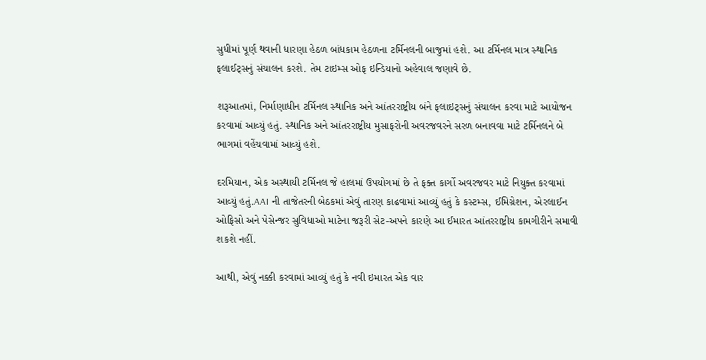સુધીમાં પૂર્ણ થવાની ધારણા હેઠળ બાંધકામ હેઠળના ટર્મિનલની બાજુમાં હશે. આ ટર્મિનલ માત્ર સ્‍થાનિક ફલાઈટ્‍સનું સંચાલન કરશે. તેમ ટાઇમ્‍સ ઓફ ઇન્‍ડિયાનો અહેવાલ જણાવે છે.

શરૂઆતમાં, નિર્માણાધીન ટર્મિનલ સ્‍થાનિક અને આંતરરાષ્ટ્રીય બંને ફલાઇટ્‍સનું સંચાલન કરવા માટે આયોજન કરવામાં આવ્‍યું હતું. સ્‍થાનિક અને આંતરરાષ્ટ્રીય મુસાફરોની અવરજવરને સરળ બનાવવા માટે ટર્મિનલને બે ભાગમાં વહેંચવામાં આવ્‍યું હશે.

દરમિયાન, એક અસ્‍થાયી ટર્મિનલ જે હાલમાં ઉપયોગમાં છે તે ફક્‍ત કાર્ગો અવરજવર માટે નિયુક્‍ત કરવામાં આવ્‍યું હતું.AAI ની તાજેતરની બેઠકમાં એવું તારણ કાઢવામાં આવ્‍યું હતું કે કસ્‍ટમ્‍સ, ઈમિગ્રેશન, એરલાઈન ઓફિસો અને પેસેન્‍જર સુવિધાઓ માટેના જરૂરી સેટ-અપને કારણે આ ઈમારત આંતરરાષ્ટ્રીય કામગીરીને સમાવી શકશે નહીં.

આથી, એવું નક્કી કરવામાં આવ્‍યું હતું કે નવી ઇમારત એક વાર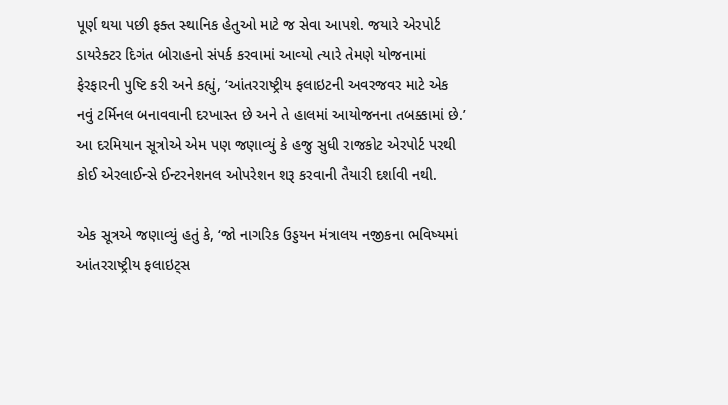પૂર્ણ થયા પછી ફક્‍ત સ્‍થાનિક હેતુઓ માટે જ સેવા આપશે. જયારે એરપોર્ટ ડાયરેક્‍ટર દિગંત બોરાહનો સંપર્ક કરવામાં આવ્‍યો ત્‍યારે તેમણે યોજનામાં ફેરફારની પુષ્ટિ કરી અને કહ્યું, ‘આંતરરાષ્ટ્રીય ફલાઇટની અવરજવર માટે એક નવું ટર્મિનલ બનાવવાની દરખાસ્‍ત છે અને તે હાલમાં આયોજનના તબક્કામાં છે.’ આ દરમિયાન સૂત્રોએ એમ પણ જણાવ્‍યું કે હજુ સુધી રાજકોટ એરપોર્ટ પરથી કોઈ એરલાઈન્‍સે ઈન્‍ટરનેશનલ ઓપરેશન શરૂ કરવાની તૈયારી દર્શાવી નથી.

એક સૂત્રએ જણાવ્‍યું હતું કે, ‘જો નાગરિક ઉડ્ડયન મંત્રાલય નજીકના ભવિષ્‍યમાં આંતરરાષ્ટ્રીય ફલાઇટ્‍સ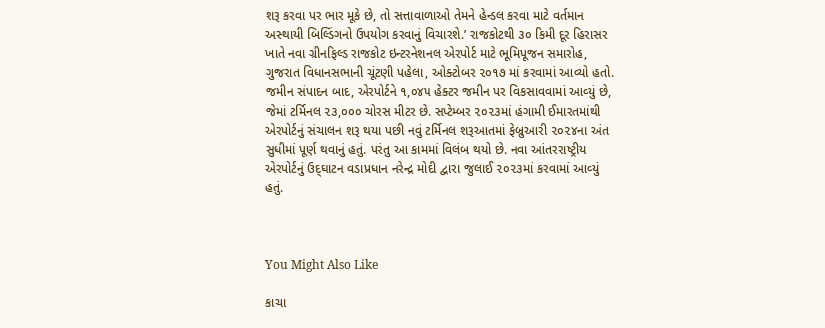શરૂ કરવા પર ભાર મૂકે છે, તો સત્તાવાળાઓ તેમને હેન્‍ડલ કરવા માટે વર્તમાન અસ્‍થાયી બિલ્‍ડિંગનો ઉપયોગ કરવાનું વિચારશે.’ રાજકોટથી ૩૦ કિમી દૂર હિરાસર ખાતે નવા ગ્રીનફિલ્‍ડ રાજકોટ ઇન્‍ટરનેશનલ એરપોર્ટ માટે ભૂમિપૂજન સમારોહ, ગુજરાત વિધાનસભાની ચૂંટણી પહેલા, ઓક્‍ટોબર ૨૦૧૭ માં કરવામાં આવ્‍યો હતો. જમીન સંપાદન બાદ, એરપોર્ટને ૧,૦૪૫ હેક્‍ટર જમીન પર વિકસાવવામાં આવ્‍યું છે, જેમાં ટર્મિનલ ૨૩,૦૦૦ ચોરસ મીટર છે. સપ્‍ટેમ્‍બર ૨૦૨૩માં હંગામી ઈમારતમાંથી એરપોર્ટનું સંચાલન શરૂ થયા પછી નવું ટર્મિનલ શરૂઆતમાં ફેબ્રુઆરી ૨૦૨૪ના અંત સુધીમાં પૂર્ણ થવાનું હતું. પરંતુ આ કામમાં વિલંબ થયો છે. નવા આંતરરાષ્ટ્રીય એરપોર્ટનું ઉદ્‌ઘાટન વડાપ્રધાન નરેન્‍દ્ર મોદી દ્વારા જુલાઈ ૨૦૨૩માં કરવામાં આવ્‍યું હતું.



You Might Also Like

કાચા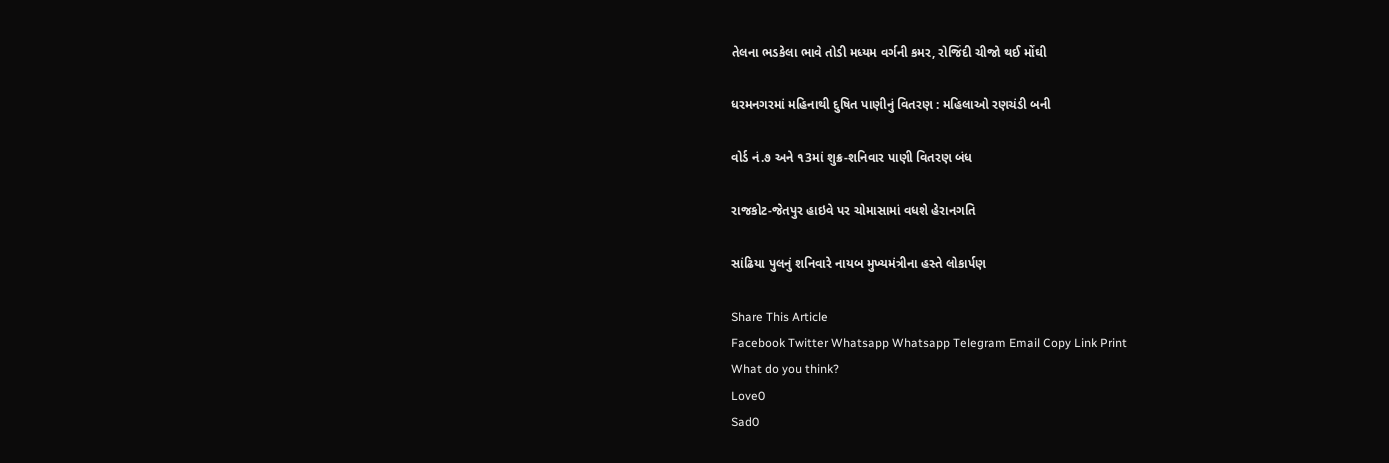તેલના ભડકેલા ભાવે તોડી મધ્યમ વર્ગની કમર, રોજિંદી ચીજો થઈ મોંઘી

ધરમનગરમાં મહિનાથી દુષિત પાણીનું વિતરણ : મહિલાઓ રણચંડી બની

વોર્ડ નં.૭ અને ૧3માં શુક્ર-શનિવાર પાણી વિતરણ બંધ

રાજકોટ-જેતપુર હાઇવે પર ચોમાસામાં વધશે હેરાનગતિ

સાંઢિયા પુલનું શનિવારે નાયબ મુખ્યમંત્રીના હસ્તે લોકાર્પણ

Share This Article
Facebook Twitter Whatsapp Whatsapp Telegram Email Copy Link Print
What do you think?
Love0
Sad0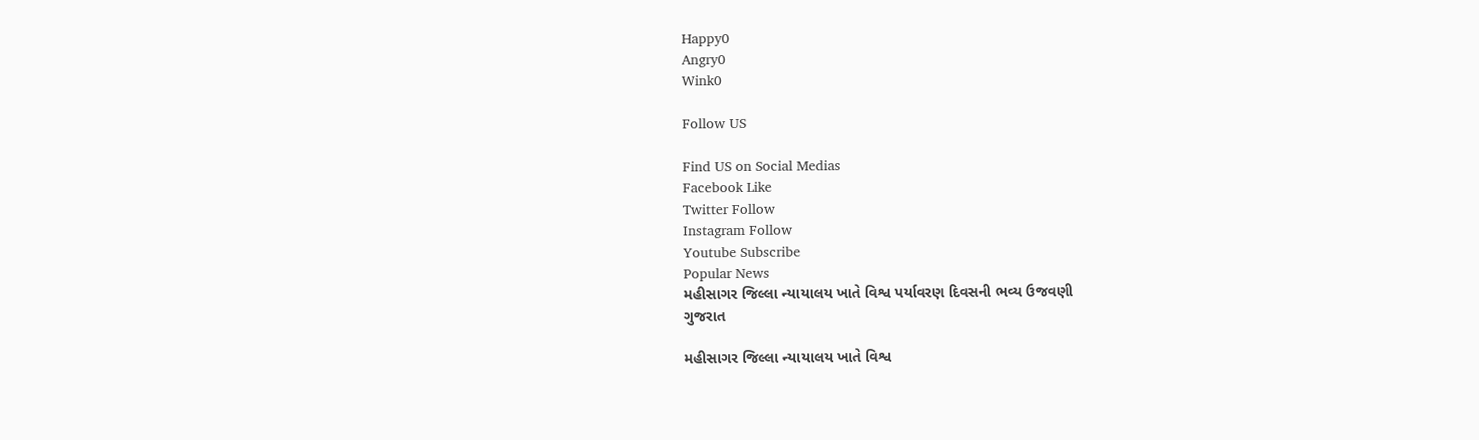Happy0
Angry0
Wink0

Follow US

Find US on Social Medias
Facebook Like
Twitter Follow
Instagram Follow
Youtube Subscribe
Popular News
મહીસાગર જિલ્લા ન્યાયાલય ખાતે વિશ્વ પર્યાવરણ દિવસની ભવ્ય ઉજવણી
ગુજરાત

મહીસાગર જિલ્લા ન્યાયાલય ખાતે વિશ્વ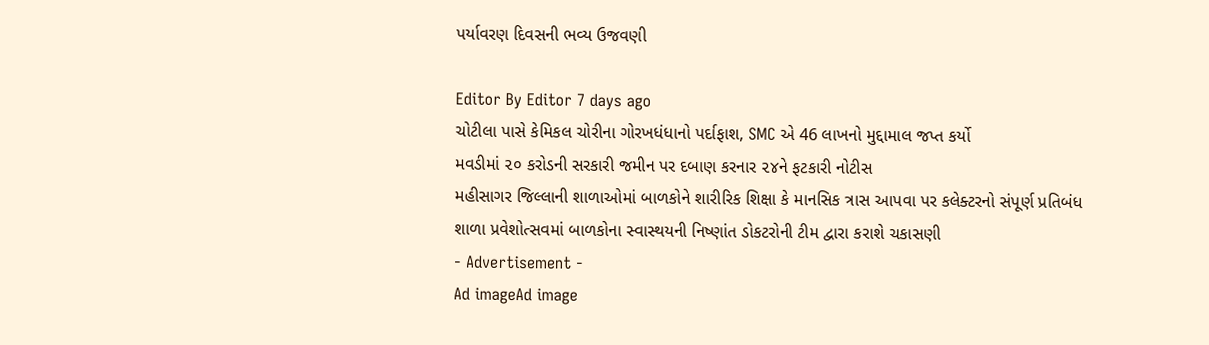પર્યાવરણ દિવસની ભવ્ય ઉજવણી

Editor By Editor 7 days ago
ચોટીલા પાસે કેમિકલ ચોરીના ગોરખધંધાનો પર્દાફાશ, SMC એ 46 લાખનો મુદ્દામાલ જપ્ત કર્યો
મવડીમાં ૨૦ કરોડની સરકારી જમીન પર દબાણ કરનાર ૨૪ને ફટકારી નોટીસ
મહીસાગર જિલ્લાની શાળાઓમાં બાળકોને શારીરિક શિક્ષા કે માનસિક ત્રાસ આપવા પર કલેક્ટરનો સંપૂર્ણ પ્રતિબંધ
શાળા પ્રવેશોત્સવમાં બાળકોના સ્વાસ્થયની નિષ્ણાંત ડોકટરોની ટીમ દ્વારા કરાશે ચકાસણી
- Advertisement -
Ad imageAd image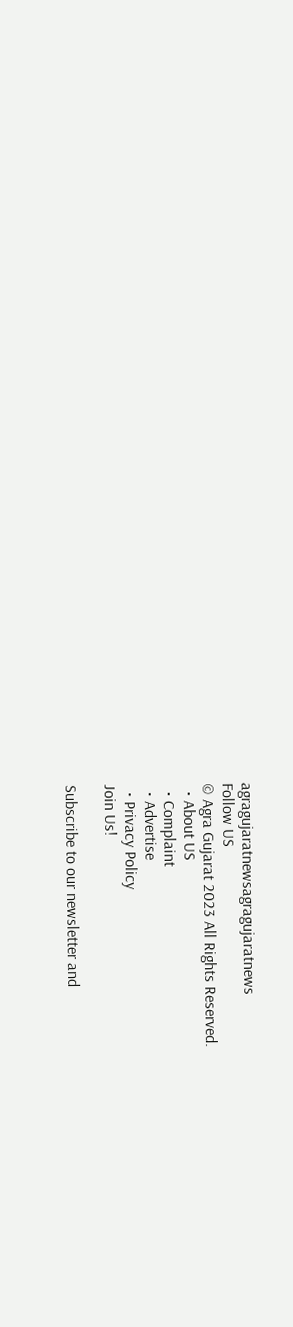agragujaratnewsagragujaratnews
Follow US
© Agra Gujarat 2023 All Rights Reserved.
  • About US
  • Complaint
  • Advertise
  • Privacy Policy
Join Us!

Subscribe to our newsletter and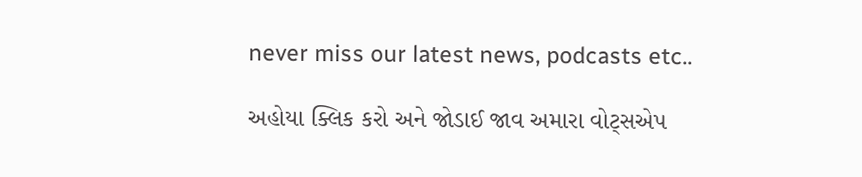never miss our latest news, podcasts etc..

અહોયા ક્લિક કરો અને જોડાઈ જાવ અમારા વોટ્સએપ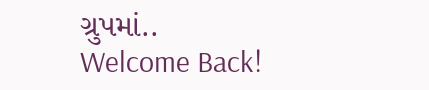ગ્રુપમાં..
Welcome Back!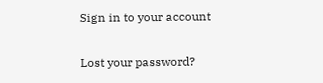Sign in to your account

Lost your password?